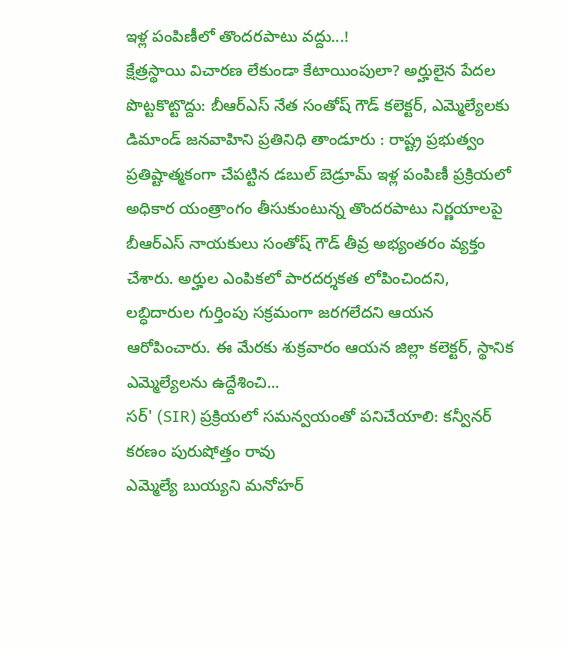ఇళ్ల పంపిణీలో తొందరపాటు వద్దు...!
క్షేత్రస్థాయి విచారణ లేకుండా కేటాయింపులా? అర్హులైన పేదల పొట్టకొట్టొద్దు: బీఆర్ఎస్ నేత సంతోష్ గౌడ్ కలెక్టర్, ఎమ్మెల్యేలకు డిమాండ్ జనవాహిని ప్రతినిధి తాండూరు : రాష్ట్ర ప్రభుత్వం ప్రతిష్టాత్మకంగా చేపట్టిన డబుల్ బెడ్రూమ్ ఇళ్ల పంపిణీ ప్రక్రియలో అధికార యంత్రాంగం తీసుకుంటున్న తొందరపాటు నిర్ణయాలపై బీఆర్ఎస్ నాయకులు సంతోష్ గౌడ్ తీవ్ర అభ్యంతరం వ్యక్తం చేశారు. అర్హుల ఎంపికలో పారదర్శకత లోపించిందని, లబ్ధిదారుల గుర్తింపు సక్రమంగా జరగలేదని ఆయన ఆరోపించారు. ఈ మేరకు శుక్రవారం ఆయన జిల్లా కలెక్టర్, స్థానిక ఎమ్మెల్యేలను ఉద్దేశించి...
సర్' (SIR) ప్రక్రియలో సమన్వయంతో పనిచేయాలి: కన్వీనర్ కరణం పురుషోత్తం రావు
ఎమ్మెల్యే బుయ్యని మనోహర్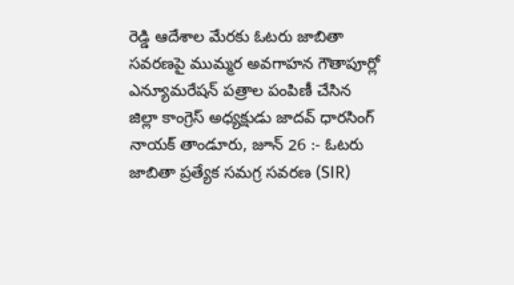రెడ్డి ఆదేశాల మేరకు ఓటరు జాబితా సవరణపై ముమ్మర అవగాహన గౌతాపూర్లో ఎన్యూమరేషన్ పత్రాల పంపిణీ చేసిన జిల్లా కాంగ్రెస్ అధ్యక్షుడు జాదవ్ ధారసింగ్ నాయక్ తాండూరు, జూన్ 26 :- ఓటరు జాబితా ప్రత్యేక సమగ్ర సవరణ (SIR)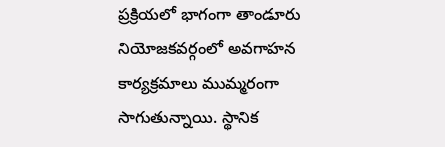ప్రక్రియలో భాగంగా తాండూరు నియోజకవర్గంలో అవగాహన కార్యక్రమాలు ముమ్మరంగా సాగుతున్నాయి. స్థానిక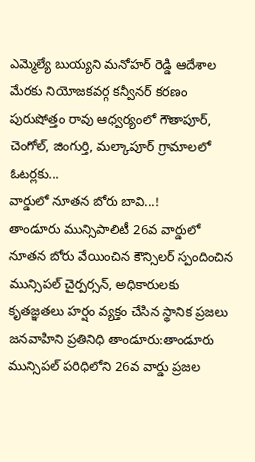ఎమ్మెల్యే బుయ్యని మనోహర్ రెడ్డి ఆదేశాల మేరకు నియోజకవర్గ కన్వీనర్ కరణం పురుషోత్తం రావు ఆధ్వర్యంలో గౌతాపూర్, చెంగోల్, జింగుర్తి, మల్కాపూర్ గ్రామాలలో ఓటర్లకు...
వార్డులో నూతన బోరు బావి...!
తాండూరు మున్సిపాలిటీ 26వ వార్డులో నూతన బోరు వేయించిన కౌన్సిలర్ స్పందించిన మున్సిపల్ చైర్పర్సన్, అధికారులకు కృతజ్ఞతలు హర్షం వ్యక్తం చేసిన స్థానిక ప్రజలు జనవాహిని ప్రతినిధి తాండూరు:తాండూరు మున్సిపల్ పరిధిలోని 26వ వార్డు ప్రజల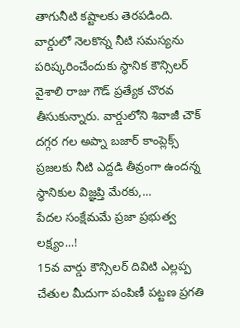తాగునీటి కష్టాలకు తెరపడింది. వార్డులో నెలకొన్న నీటి సమస్యను పరిష్కరించేందుకు స్థానిక కౌన్సిలర్ వైశాలి రాజు గౌడ్ ప్రత్యేక చొరవ తీసుకున్నారు. వార్డులోని శివాజీ చౌక్ దగ్గర గల అప్నా బజార్ కాంప్లెక్స్ ప్రజలకు నీటి ఎద్దడి తీవ్రంగా ఉందన్న స్థానికుల విజ్ఞప్తి మేరకు,...
పేదల సంక్షేమమే ప్రజా ప్రభుత్వ లక్ష్యం...!
15వ వార్డు కౌన్సిలర్ దివిటి ఎల్లప్ప చేతుల మీదుగా పంపిణీ పట్టణ ప్రగతి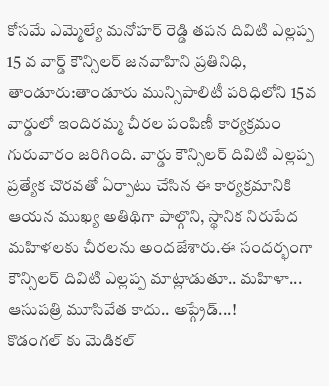కోసమే ఎమ్మెల్యే మనోహర్ రెడ్డి తపన దివిటి ఎల్లప్ప 15 వ వార్డ్ కౌన్సిలర్ జనవాహిని ప్రతినిధి, తాండూరు:తాండూరు మున్సిపాలిటీ పరిధిలోని 15వ వార్డులో ఇందిరమ్మ చీరల పంపిణీ కార్యక్రమం గురువారం జరిగింది. వార్డు కౌన్సిలర్ దివిటి ఎల్లప్ప ప్రత్యేక చొరవతో ఏర్పాటు చేసిన ఈ కార్యక్రమానికి ఆయన ముఖ్య అతిథిగా పాల్గొని, స్థానిక నిరుపేద మహిళలకు చీరలను అందజేశారు.ఈ సందర్భంగా కౌన్సిలర్ దివిటి ఎల్లప్ప మాట్లాడుతూ.. మహిళా...
ఆసుపత్రి మూసివేత కాదు.. అప్గ్రేడ్...!
కొడంగల్ కు మెడికల్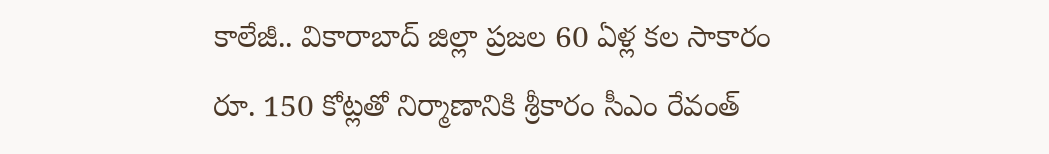కాలేజీ.. వికారాబాద్ జిల్లా ప్రజల 60 ఏళ్ల కల సాకారం రూ. 150 కోట్లతో నిర్మాణానికి శ్రీకారం సీఎం రేవంత్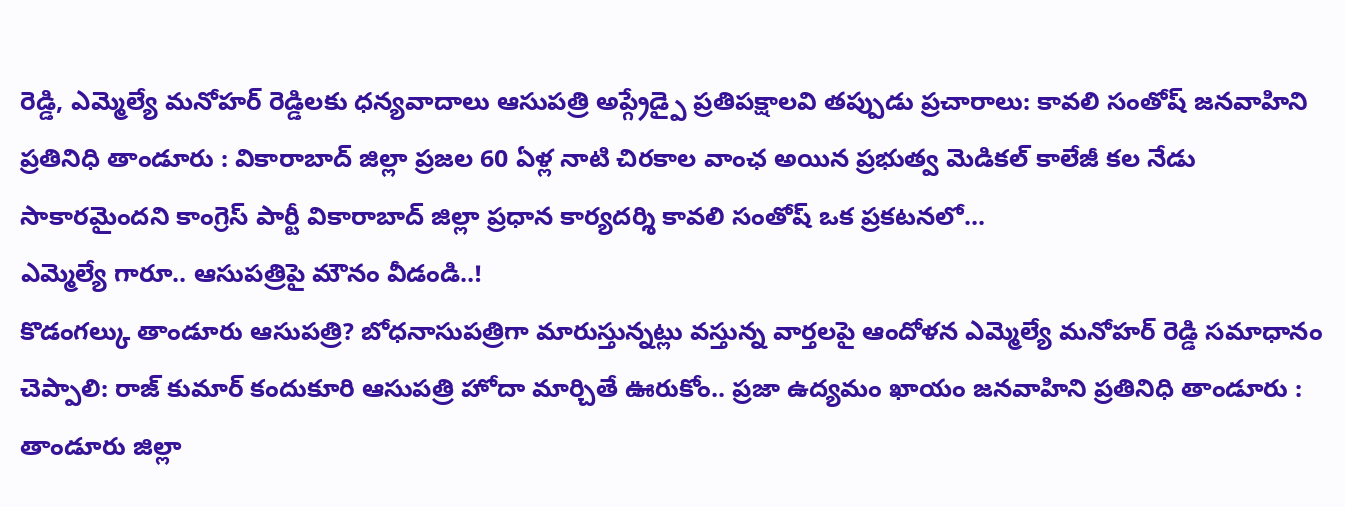రెడ్డి, ఎమ్మెల్యే మనోహర్ రెడ్డిలకు ధన్యవాదాలు ఆసుపత్రి అప్గ్రేడ్పై ప్రతిపక్షాలవి తప్పుడు ప్రచారాలు: కావలి సంతోష్ జనవాహిని ప్రతినిధి తాండూరు : వికారాబాద్ జిల్లా ప్రజల 60 ఏళ్ల నాటి చిరకాల వాంఛ అయిన ప్రభుత్వ మెడికల్ కాలేజీ కల నేడు సాకారమైందని కాంగ్రెస్ పార్టీ వికారాబాద్ జిల్లా ప్రధాన కార్యదర్శి కావలి సంతోష్ ఒక ప్రకటనలో...
ఎమ్మెల్యే గారూ.. ఆసుపత్రిపై మౌనం వీడండి..!
కొడంగల్కు తాండూరు ఆసుపత్రి? బోధనాసుపత్రిగా మారుస్తున్నట్లు వస్తున్న వార్తలపై ఆందోళన ఎమ్మెల్యే మనోహర్ రెడ్డి సమాధానం చెప్పాలి: రాజ్ కుమార్ కందుకూరి ఆసుపత్రి హోదా మార్చితే ఊరుకోం.. ప్రజా ఉద్యమం ఖాయం జనవాహిని ప్రతినిధి తాండూరు : తాండూరు జిల్లా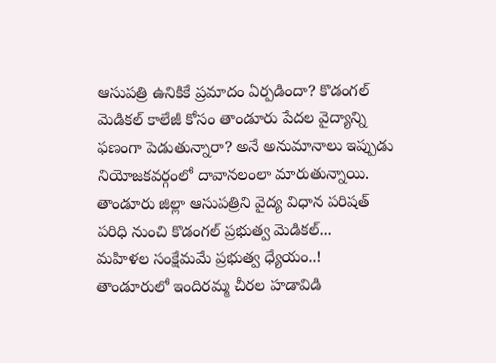ఆసుపత్రి ఉనికికే ప్రమాదం ఏర్పడిందా? కొడంగల్ మెడికల్ కాలేజీ కోసం తాండూరు పేదల వైద్యాన్ని ఫణంగా పెడుతున్నారా? అనే అనుమానాలు ఇప్పుడు నియోజకవర్గంలో దావానలంలా మారుతున్నాయి. తాండూరు జిల్లా ఆసుపత్రిని వైద్య విధాన పరిషత్ పరిధి నుంచి కొడంగల్ ప్రభుత్వ మెడికల్...
మహిళల సంక్షేమమే ప్రభుత్వ ధ్యేయం..!
తాండూరులో ఇందిరమ్మ చీరల హడావిడి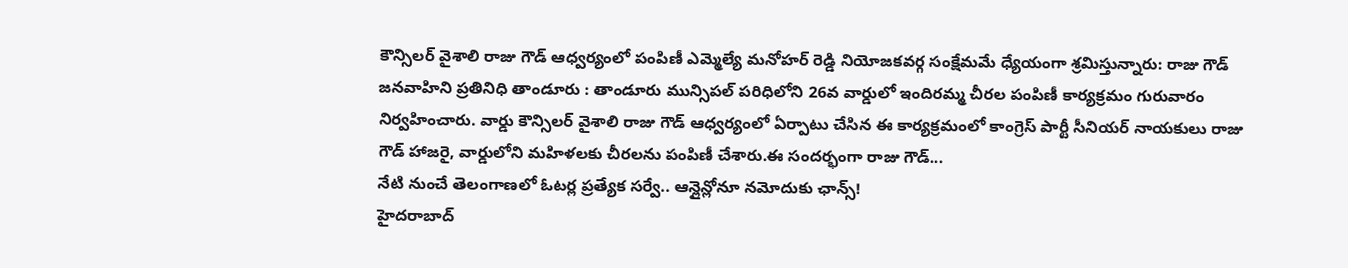కౌన్సిలర్ వైశాలి రాజు గౌడ్ ఆధ్వర్యంలో పంపిణీ ఎమ్మెల్యే మనోహర్ రెడ్డి నియోజకవర్గ సంక్షేమమే ధ్యేయంగా శ్రమిస్తున్నారు: రాజు గౌడ్ జనవాహిని ప్రతినిధి తాండూరు : తాండూరు మున్సిపల్ పరిధిలోని 26వ వార్డులో ఇందిరమ్మ చీరల పంపిణీ కార్యక్రమం గురువారం నిర్వహించారు. వార్డు కౌన్సిలర్ వైశాలి రాజు గౌడ్ ఆధ్వర్యంలో ఏర్పాటు చేసిన ఈ కార్యక్రమంలో కాంగ్రెస్ పార్టీ సీనియర్ నాయకులు రాజు గౌడ్ హాజరై, వార్డులోని మహిళలకు చీరలను పంపిణీ చేశారు.ఈ సందర్భంగా రాజు గౌడ్...
నేటి నుంచే తెలంగాణలో ఓటర్ల ప్రత్యేక సర్వే.. ఆన్లైన్లోనూ నమోదుకు ఛాన్స్!
హైదరాబాద్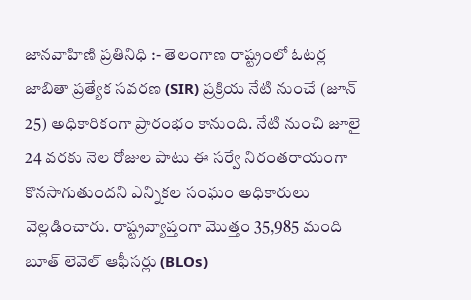జానవాహిణి ప్రతినిధి :- తెలంగాణ రాష్ట్రంలో ఓటర్ల జాబితా ప్రత్యేక సవరణ (SIR) ప్రక్రియ నేటి నుంచే (జూన్ 25) అధికారికంగా ప్రారంభం కానుంది. నేటి నుంచి జూలై 24 వరకు నెల రోజుల పాటు ఈ సర్వే నిరంతరాయంగా కొనసాగుతుందని ఎన్నికల సంఘం అధికారులు వెల్లడించారు. రాష్ట్రవ్యాప్తంగా మొత్తం 35,985 మంది బూత్ లెవెల్ ఆఫీసర్లు (BLOs)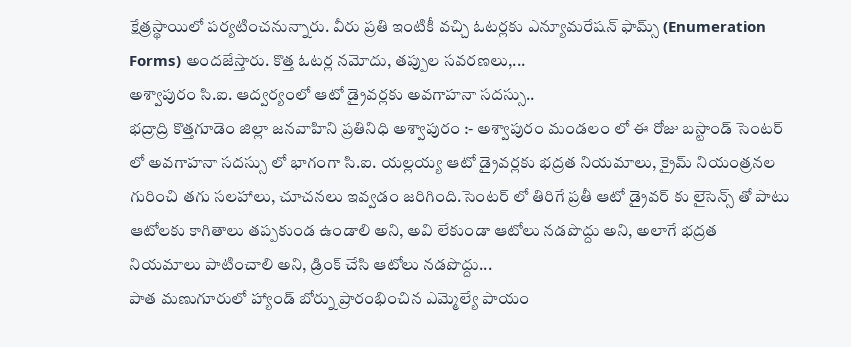క్షేత్రస్థాయిలో పర్యటించనున్నారు. వీరు ప్రతి ఇంటికీ వచ్చి ఓటర్లకు ఎన్యూమరేషన్ ఫామ్స్ (Enumeration Forms) అందజేస్తారు. కొత్త ఓటర్ల నమోదు, తప్పుల సవరణలు,...
అశ్వాపురం సి.ఐ. ఆద్వర్యంలో ఆటో డ్రైవర్లకు అవగాహనా సదస్సు..
భద్రాద్రి కొత్తగూడెం జిల్లా జనవాహిని ప్రతినిధి అశ్వాపురం :- అశ్వాపురం మండలం లో ఈ రోజు బస్టాండ్ సెంటర్ లో అవగాహనా సదస్సు లో భాగంగా సి.ఐ. యల్లయ్య ఆటో డ్రైవర్లకు భద్రత నియమాలు, క్రైమ్ నియంత్రనల గురించి తగు సలహాలు, చూచనలు ఇవ్వడం జరిగింది.సెంటర్ లో తిరిగే ప్రతీ ఆటో డ్రైవర్ కు లైసెన్స్ తో పాటు ఆటోలకు కాగితాలు తప్పకుండ ఉండాలి అని, అవి లేకుండా ఆటోలు నడపొద్దు అని, అలాగే భద్రత నియమాలు పాటించాలి అని, డ్రింక్ చేసి ఆటోలు నడపొద్దు...
పాత మణుగూరులో హ్యాండ్ బోర్ను ప్రారంభించిన ఎమ్మెల్యే పాయం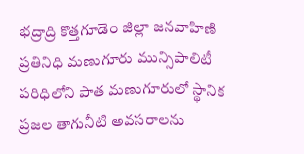భద్రాద్రి కొత్తగూడెం జిల్లా జనవాహిణి ప్రతినిధి మణుగూరు మున్సిపాలిటీ పరిధిలోని పాత మణుగూరులో స్థానిక ప్రజల తాగునీటి అవసరాలను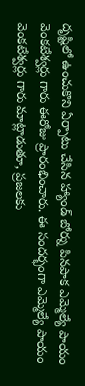దృష్టిలో ఉంచుకొని ఏర్పాటు చేసిన హ్యాండ్ బోర్ను పినపాక ఎమ్మెల్యే పాయం వెంకటేశ్వర్లు గారు ఈరోజు ప్రారంభించారు. ఈ సందర్భంగా ఎమ్మెల్యే పాయం వెంకటేశ్వర్లు గారు మాట్లాడుతూ, ప్రజలకు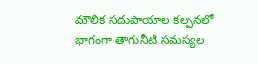మౌలిక సదుపాయాల కల్పనలో భాగంగా తాగునీటి సమస్యల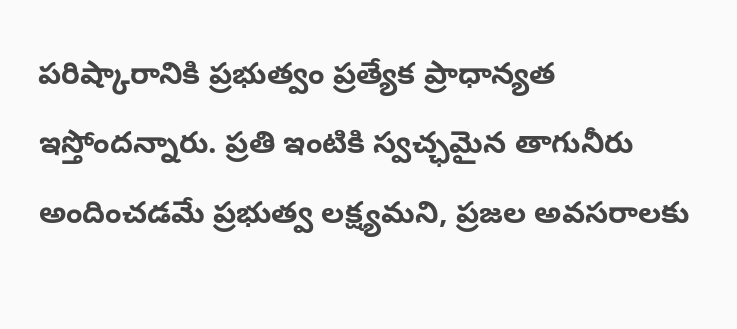పరిష్కారానికి ప్రభుత్వం ప్రత్యేక ప్రాధాన్యత ఇస్తోందన్నారు. ప్రతి ఇంటికి స్వచ్ఛమైన తాగునీరు అందించడమే ప్రభుత్వ లక్ష్యమని, ప్రజల అవసరాలకు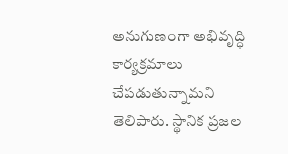అనుగుణంగా అభివృద్ధి కార్యక్రమాలు చేపడుతున్నామని తెలిపారు. స్థానిక ప్రజల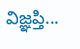విజ్ఞప్తి...